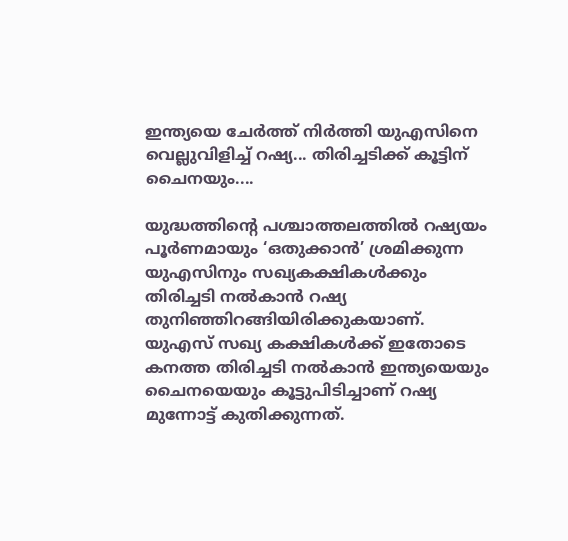ഇന്ത്യയെ ചേർത്ത് നിർത്തി യുഎസിനെ വെല്ലുവിളിച്ച് റഷ്യ... തിരിച്ചടിക്ക് കൂട്ടിന് ചൈനയും....

യുദ്ധത്തിന്റെ പശ്ചാത്തലത്തിൽ റഷ്യയം പൂർണമായും ‘ഒതുക്കാൻ’ ശ്രമിക്കുന്ന യുഎസിനും സഖ്യകക്ഷികൾക്കും തിരിച്ചടി നൽകാൻ റഷ്യ തുനിഞ്ഞിറങ്ങിയിരിക്കുകയാണ്. യുഎസ് സഖ്യ കക്ഷികൾക്ക് ഇതോടെ കനത്ത തിരിച്ചടി നൽകാൻ ഇന്ത്യയെയും ചൈനയെയും കൂട്ടുപിടിച്ചാണ് റഷ്യ മുന്നോട്ട് കുതിക്കുന്നത്.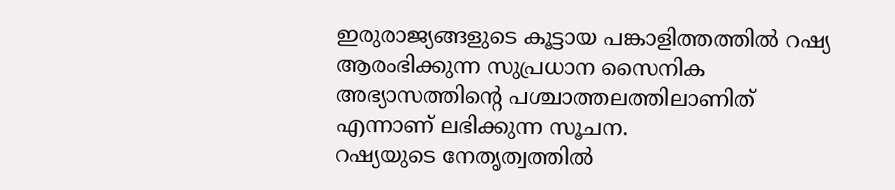ഇരുരാജ്യങ്ങളുടെ കൂട്ടായ പങ്കാളിത്തത്തിൽ റഷ്യ ആരംഭിക്കുന്ന സുപ്രധാന സൈനിക അഭ്യാസത്തിന്റെ പശ്ചാത്തലത്തിലാണിത് എന്നാണ് ലഭിക്കുന്ന സൂചന.
റഷ്യയുടെ നേതൃത്വത്തിൽ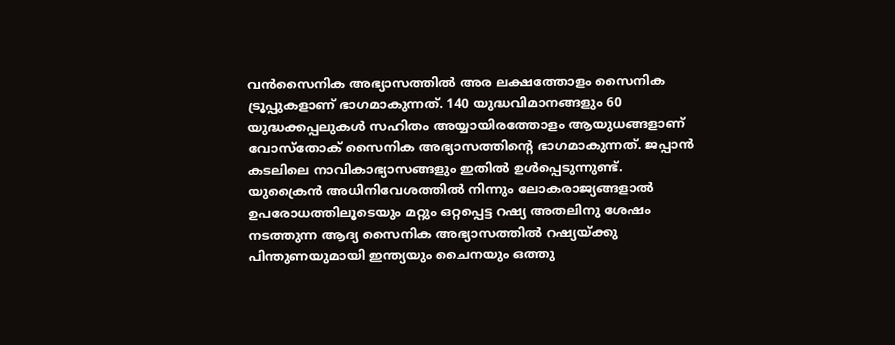വൻസൈനിക അഭ്യാസത്തിൽ അര ലക്ഷത്തോളം സൈനിക ട്രൂപ്പുകളാണ് ഭാഗമാകുന്നത്. 140 യുദ്ധവിമാനങ്ങളും 60 യുദ്ധക്കപ്പലുകൾ സഹിതം അയ്യായിരത്തോളം ആയുധങ്ങളാണ് വോസ്തോക് സൈനിക അഭ്യാസത്തിന്റെ ഭാഗമാകുന്നത്. ജപ്പാൻ കടലിലെ നാവികാഭ്യാസങ്ങളും ഇതിൽ ഉൾപ്പെടുന്നുണ്ട്.
യുക്രൈൻ അധിനിവേശത്തിൽ നിന്നും ലോകരാജ്യങ്ങളാൽ ഉപരോധത്തിലൂടെയും മറ്റും ഒറ്റപ്പെട്ട റഷ്യ അതലിനു ശേഷം നടത്തുന്ന ആദ്യ സൈനിക അഭ്യാസത്തിൽ റഷ്യയ്ക്കു പിന്തുണയുമായി ഇന്ത്യയും ചൈനയും ഒത്തു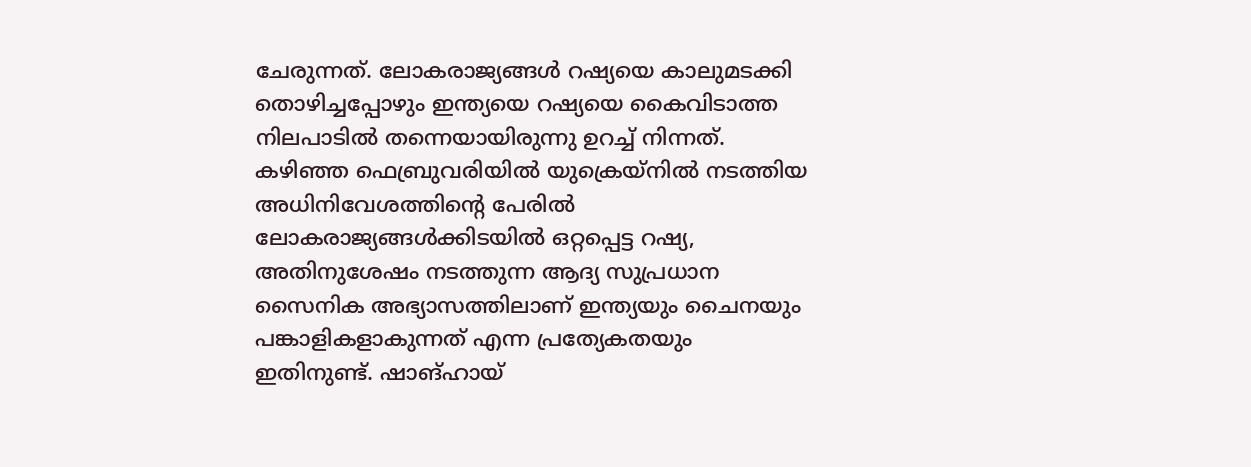ചേരുന്നത്. ലോകരാജ്യങ്ങൾ റഷ്യയെ കാലുമടക്കി തൊഴിച്ചപ്പോഴും ഇന്ത്യയെ റഷ്യയെ കൈവിടാത്ത നിലപാടിൽ തന്നെയായിരുന്നു ഉറച്ച് നിന്നത്.
കഴിഞ്ഞ ഫെബ്രുവരിയിൽ യുക്രെയ്നിൽ നടത്തിയ അധിനിവേശത്തിന്റെ പേരിൽ ലോകരാജ്യങ്ങൾക്കിടയിൽ ഒറ്റപ്പെട്ട റഷ്യ, അതിനുശേഷം നടത്തുന്ന ആദ്യ സുപ്രധാന സൈനിക അഭ്യാസത്തിലാണ് ഇന്ത്യയും ചൈനയും പങ്കാളികളാകുന്നത് എന്ന പ്രത്യേകതയും ഇതിനുണ്ട്. ഷാങ്ഹായ്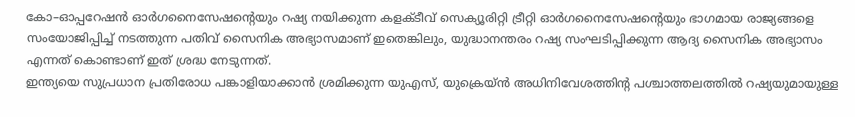കോ–ഓപ്പറേഷൻ ഓർഗനൈസേഷന്റെയും റഷ്യ നയിക്കുന്ന കളക്ടീവ് സെക്യൂരിറ്റി ട്രീറ്റി ഓർഗനൈസേഷന്റെയും ഭാഗമായ രാജ്യങ്ങളെ സംയോജിപ്പിച്ച് നടത്തുന്ന പതിവ് സൈനിക അഭ്യാസമാണ് ഇതെങ്കിലും, യുദ്ധാനന്തരം റഷ്യ സംഘടിപ്പിക്കുന്ന ആദ്യ സൈനിക അഭ്യാസം എന്നത് കൊണ്ടാണ് ഇത് ശ്രദ്ധ നേടുന്നത്.
ഇന്ത്യയെ സുപ്രധാന പ്രതിരോധ പങ്കാളിയാക്കാൻ ശ്രമിക്കുന്ന യുഎസ്, യുക്രെയ്ൻ അധിനിവേശത്തിന്റ പശ്ചാത്തലത്തിൽ റഷ്യയുമായുള്ള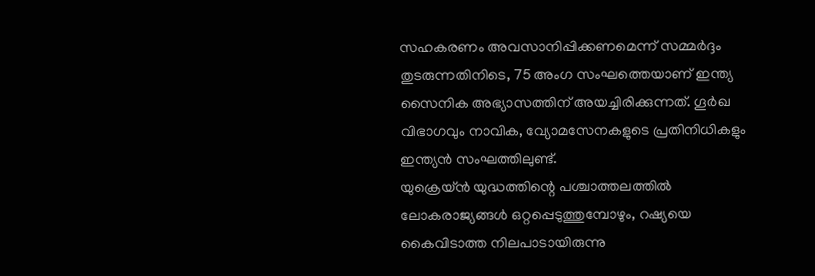സഹകരണം അവസാനിപ്പിക്കണമെന്ന് സമ്മർദ്ദം തുടരുന്നതിനിടെ, 75 അംഗ സംഘത്തെയാണ് ഇന്ത്യ സൈനിക അഭ്യാസത്തിന് അയച്ചിരിക്കുന്നത്. ഗൂർഖ വിഭാഗവും നാവിക, വ്യോമസേനകളുടെ പ്രതിനിധികളും ഇന്ത്യൻ സംഘത്തിലുണ്ട്.
യുക്രെയ്ൻ യുദ്ധത്തിന്റെ പശ്ചാത്തലത്തിൽ ലോകരാജ്യങ്ങൾ ഒറ്റപ്പെടുത്തുമ്പോഴും, റഷ്യയെ കൈവിടാത്ത നിലപാടായിരുന്നു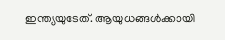ഇന്ത്യയുടേത്. ആയുധങ്ങൾക്കായി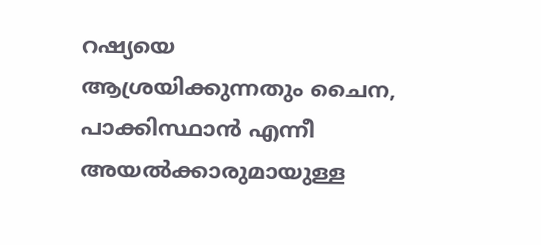റഷ്യയെ ആശ്രയിക്കുന്നതും ചൈന, പാക്കിസ്ഥാൻ എന്നീ അയൽക്കാരുമായുള്ള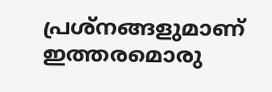പ്രശ്നങ്ങളുമാണ് ഇത്തരമൊരു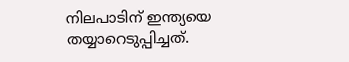നിലപാടിന് ഇന്ത്യയെ തയ്യാറെടുപ്പിച്ചത്.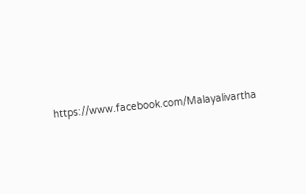https://www.facebook.com/Malayalivartha